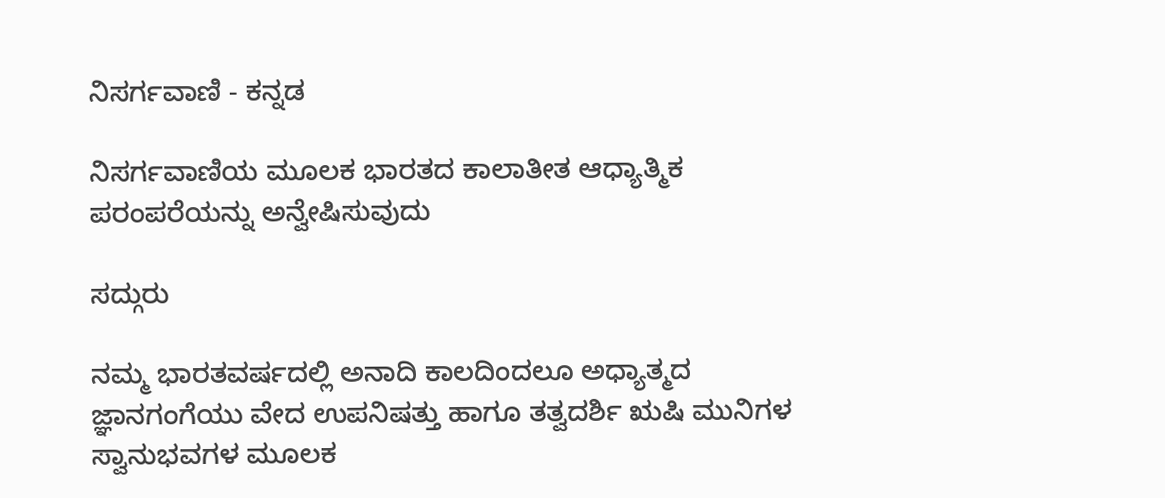ನಿಸರ್ಗವಾಣಿ - ಕನ್ನಡ

ನಿಸರ್ಗವಾಣಿಯ ಮೂಲಕ ಭಾರತದ ಕಾಲಾತೀತ ಆಧ್ಯಾತ್ಮಿಕ ಪರಂಪರೆಯನ್ನು ಅನ್ವೇಷಿಸುವುದು

ಸದ್ಗುರು

ನಮ್ಮ ಭಾರತವರ್ಷದಲ್ಲಿ ಅನಾದಿ ಕಾಲದಿಂದಲೂ ಅಧ್ಯಾತ್ಮದ ಜ್ಞಾನಗಂಗೆಯು ವೇದ ಉಪನಿಷತ್ತು ಹಾಗೂ ತತ್ವದರ್ಶಿ ಋಷಿ ಮುನಿಗಳ ಸ್ವಾನುಭವಗಳ ಮೂಲಕ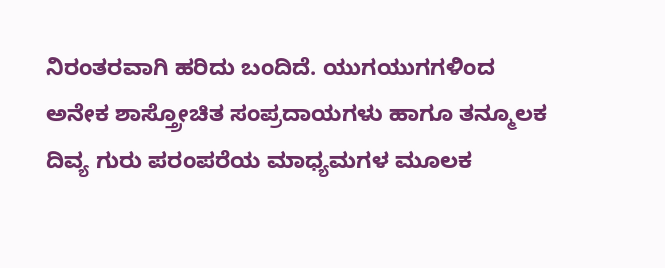ನಿರಂತರವಾಗಿ ಹರಿದು ಬಂದಿದೆ. ಯುಗಯುಗಗಳಿಂದ ಅನೇಕ ಶಾಸ್ತ್ರೋಚಿತ ಸಂಪ್ರದಾಯಗಳು ಹಾಗೂ ತನ್ಮೂಲಕ ದಿವ್ಯ ಗುರು ಪರಂಪರೆಯ ಮಾಧ್ಯಮಗಳ ಮೂಲಕ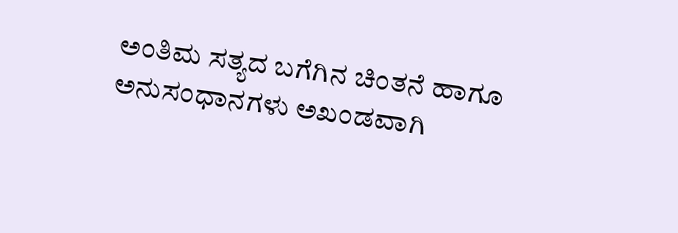ಅಂತಿಮ ಸತ್ಯದ ಬಗೆಗಿನ ಚಿಂತನೆ ಹಾಗೂ ಅನುಸಂಧಾನಗಳು ಅಖಂಡವಾಗಿ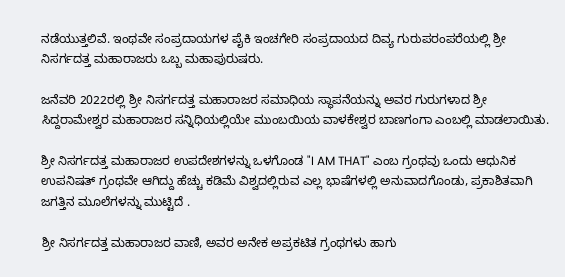ನಡೆಯುತ್ತಲಿವೆ. ಇಂಥವೇ ಸಂಪ್ರದಾಯಗಳ ಪೈಕಿ ಇಂಚಗೇರಿ ಸಂಪ್ರದಾಯದ ದಿವ್ಯ ಗುರುಪರಂಪರೆಯಲ್ಲಿ ಶ್ರೀ ನಿಸರ್ಗದತ್ತ ಮಹಾರಾಜರು ಒಬ್ಬ ಮಹಾಪುರುಷರು.

ಜನೆವರಿ 2022ರಲ್ಲಿ ಶ್ರೀ ನಿಸರ್ಗದತ್ತ ಮಹಾರಾಜರ ಸಮಾಧಿಯ ಸ್ಥಾಪನೆಯನ್ನು ಅವರ ಗುರುಗಳಾದ ಶ್ರೀ ಸಿದ್ದರಾಮೇಶ್ವರ ಮಹಾರಾಜರ ಸನ್ನಿಧಿಯಲ್ಲಿಯೇ ಮುಂಬಯಿಯ ವಾಳಕೇಶ್ವರ ಬಾಣಗಂಗಾ ಎಂಬಲ್ಲಿ ಮಾಡಲಾಯಿತು.

ಶ್ರೀ ನಿಸರ್ಗದತ್ತ ಮಹಾರಾಜರ ಉಪದೇಶಗಳನ್ನು ಒಳಗೊಂಡ "I AM THAT" ಎಂಬ ಗ್ರಂಥವು ಒಂದು ಆಧುನಿಕ ಉಪನಿಷತ್ ಗ್ರಂಥವೇ ಆಗಿದ್ದು ಹೆಚ್ಚು ಕಡಿಮೆ ವಿಶ್ವದಲ್ಲಿರುವ ಎಲ್ಲ ಭಾಷೆಗಳಲ್ಲಿ ಅನುವಾದಗೊಂಡು, ಪ್ರಕಾಶಿತವಾಗಿ ಜಗತ್ತಿನ ಮೂಲೆಗಳನ್ನು ಮುಟ್ಟಿದೆ .

ಶ್ರೀ ನಿಸರ್ಗದತ್ತ ಮಹಾರಾಜರ ವಾಣಿ, ಅವರ ಅನೇಕ ಅಪ್ರಕಟಿತ ಗ್ರಂಥಗಳು ಹಾಗು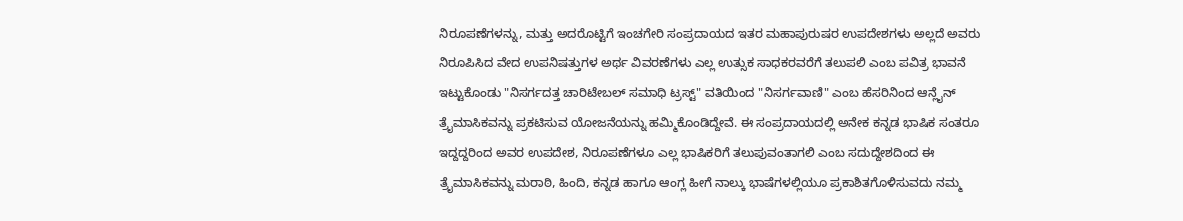ನಿರೂಪಣೆಗಳನ್ನು, ಮತ್ತು ಅದರೊಟ್ಟಿಗೆ ಇಂಚಗೇರಿ ಸಂಪ್ರದಾಯದ ಇತರ ಮಹಾಪುರುಷರ ಉಪದೇಶಗಳು ಅಲ್ಲದೆ ಅವರು ನಿರೂಪಿಸಿದ ವೇದ ಉಪನಿಷತ್ತುಗಳ ಅರ್ಥ ವಿವರಣೆಗಳು ಎಲ್ಲ ಉತ್ಸುಕ ಸಾಧಕರವರೆಗೆ ತಲುಪಲಿ ಎಂಬ ಪವಿತ್ರ ಭಾವನೆ ಇಟ್ಟುಕೊಂಡು "ನಿಸರ್ಗದತ್ತ ಚಾರಿಟೇಬಲ್ ಸಮಾಧಿ ಟ್ರಸ್ಟ್" ವತಿಯಿಂದ "ನಿಸರ್ಗವಾಣಿ" ಎಂಬ ಹೆಸರಿನಿಂದ ಆನ್ಲೈನ್ ತ್ರೈಮಾಸಿಕವನ್ನು ಪ್ರಕಟಿಸುವ ಯೋಜನೆಯನ್ನು ಹಮ್ಮಿಕೊಂಡಿದ್ದೇವೆ. ಈ ಸಂಪ್ರದಾಯದಲ್ಲಿ ಅನೇಕ ಕನ್ನಡ ಭಾಷಿಕ ಸಂತರೂ ಇದ್ದದ್ದರಿಂದ ಅವರ ಉಪದೇಶ, ನಿರೂಪಣೆಗಳೂ ಎಲ್ಲ ಭಾಷಿಕರಿಗೆ ತಲುಪುವಂತಾಗಲಿ ಎಂಬ ಸದುದ್ದೇಶದಿಂದ ಈ ತ್ರೈಮಾಸಿಕವನ್ನು ಮರಾಠಿ, ಹಿಂದಿ, ಕನ್ನಡ ಹಾಗೂ ಆಂಗ್ಲ ಹೀಗೆ ನಾಲ್ಕು ಭಾಷೆಗಳಲ್ಲಿಯೂ ಪ್ರಕಾಶಿತಗೊಳಿಸುವದು ನಮ್ಮ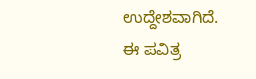ಉದ್ದೇಶವಾಗಿದೆ. ಈ ಪವಿತ್ರ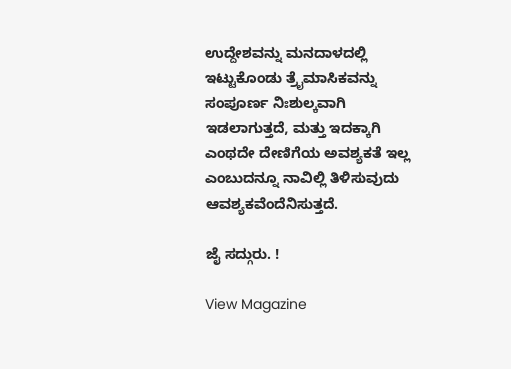ಉದ್ದೇಶವನ್ನು ಮನದಾಳದಲ್ಲಿ ಇಟ್ಟುಕೊಂಡು ತ್ರೈಮಾಸಿಕವನ್ನು ಸಂಪೂರ್ಣ ನಿಃಶುಲ್ಕವಾಗಿ ಇಡಲಾಗುತ್ತದೆ, ಮತ್ತು ಇದಕ್ಕಾಗಿ ಎಂಥದೇ ದೇಣಿಗೆಯ ಅವಶ್ಯಕತೆ ಇಲ್ಲ ಎಂಬುದನ್ನೂ ನಾವಿಲ್ಲಿ ತಿಳಿಸುವುದು ಆವಶ್ಯಕವೆಂದೆನಿಸುತ್ತದೆ.

ಜೈ ಸದ್ಗುರು. !

View Magazine